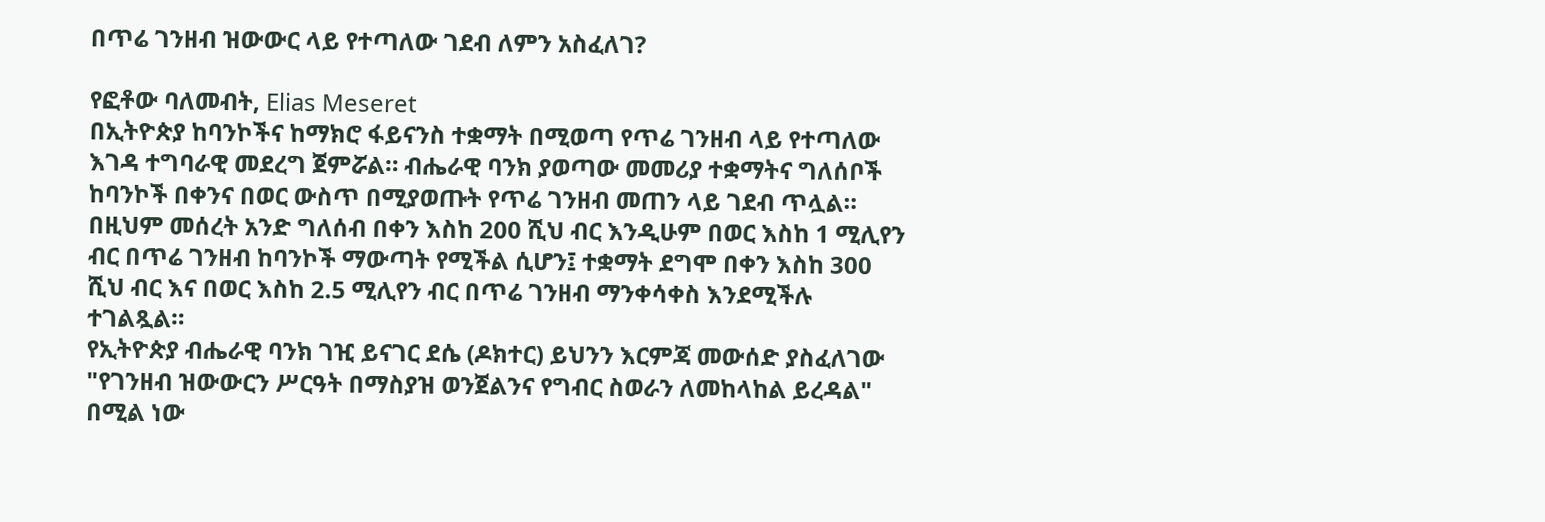በጥሬ ገንዘብ ዝውውር ላይ የተጣለው ገደብ ለምን አስፈለገ?

የፎቶው ባለመብት, Elias Meseret
በኢትዮጵያ ከባንኮችና ከማክሮ ፋይናንስ ተቋማት በሚወጣ የጥሬ ገንዘብ ላይ የተጣለው እገዳ ተግባራዊ መደረግ ጀምሯል። ብሔራዊ ባንክ ያወጣው መመሪያ ተቋማትና ግለሰቦች ከባንኮች በቀንና በወር ውስጥ በሚያወጡት የጥሬ ገንዘብ መጠን ላይ ገደብ ጥሏል።
በዚህም መሰረት አንድ ግለሰብ በቀን እስከ 200 ሺህ ብር እንዲሁም በወር እስከ 1 ሚሊየን ብር በጥሬ ገንዘብ ከባንኮች ማውጣት የሚችል ሲሆን፤ ተቋማት ደግሞ በቀን እስከ 300 ሺህ ብር እና በወር እስከ 2.5 ሚሊየን ብር በጥሬ ገንዘብ ማንቀሳቀስ እንደሚችሉ ተገልጿል።
የኢትዮጵያ ብሔራዊ ባንክ ገዢ ይናገር ደሴ (ዶክተር) ይህንን እርምጃ መውሰድ ያስፈለገው "የገንዘብ ዝውውርን ሥርዓት በማስያዝ ወንጀልንና የግብር ስወራን ለመከላከል ይረዳል" በሚል ነው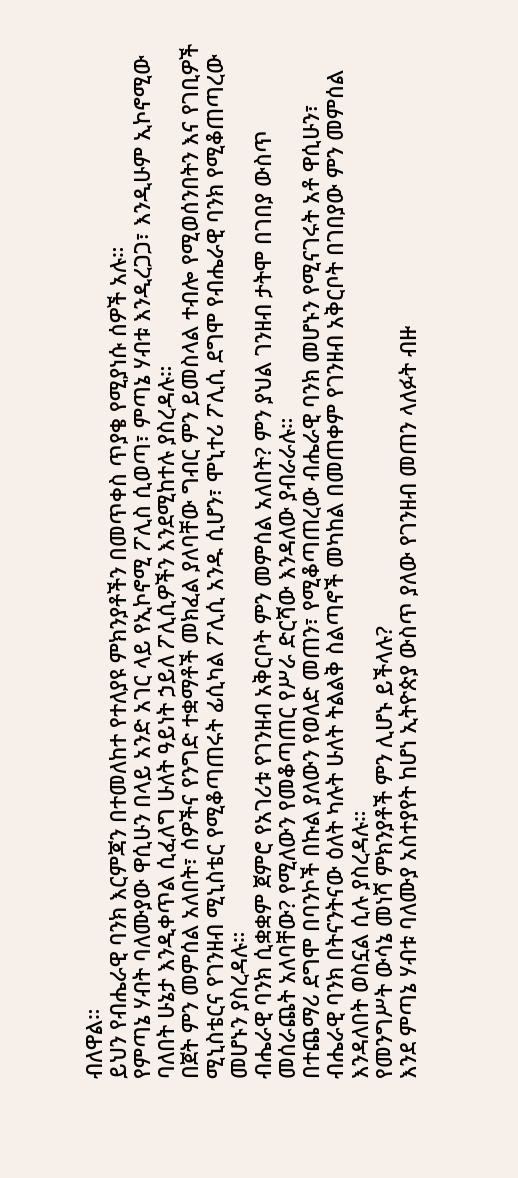ብለዋል።
ይህን የብሔራዊ ባንክ እርምጃን በተመለከተ የተለያዩ ምክንያቶችን በመጥቀስ ጥያቄ የሚያነሱ ሰዎች አሉ።
የምጣኔ ሃብት ባለሙያው ዋሲሁን በላይ አንድ አገር ላይ የኢኮኖሚ ፖሊስ ሲወጣ፣ ምጣኔ ሃብቱ እንዲረጋጋ፣ እንዲሁም ኢኮኖሚው ባለበት ሁኔታ እንዲቀጥል ሲፈለግ ሁለት ዓይነት ኃይለ ፖሊሲዎችን እንደሚከተሉ ያስረዳሉ።
በጀት ምን መምሰል አለበት፣ ሰዎችና የንግድ ተቋማቶች መክፈል ያለባቸው ግብር ምን ይመስላል ተብሎ የሚወሰንበትን እና የገቢዎች ሚኒስቴርና የገንዘብ ሚኒስቴር የሚቆጣጠሩት ፊሲካል ፖሊሲ አንዱ ሲሆን፣ ሞኒተሪ ፖሊሲ ደግሞ የብሔራዊ ባንክ የሚቆጠጣረው መሆኑን ያስረዳሉ።
ብሔራዊ ባንክ ሲቋቋም ጀምሮ የአገሪቱ የገንዘብ አቅርቦት ምን መምሰል አለበት? ምን ያህል ገንዘብ ታትሞ በገበያ ውስጥ መሰራጨት አለባቸው? የሚለውን የመቆጣጠር የሥራ ድርሻው እንዳለው ያብራራሉ።
በተጨማሪ ደግሞ በባንኮች በኩል ያለውን የወለድ መጠን፣ የሚቆጣጠረው ብሔራዊ ባንክ መሆኑን የሚናገሩት አቶ ዋሲሁን፣ ብሔራዊ ባንክ በትናንትናው ዕለት ካሉት ሁለት ትልልቅ ስልጣኖች መካከል በመጠቀም የገንዘብ አቅርቦት በገበያው ምን መምሰል እንዳለበት ወስኗል ሲሉ ያስረዳሉ።
የመንግሥት ውሳኔ መነሻ ምክንያቶች ምን ሊሆኑ ይችላሉ?
እንደ ምጣኔ ሃብቱ ባለሙያ አስተያየት ከሆነ ኢትዮጵያ ውስጥ ያለው የገንዘብ መጠን ላለፉት ብዙ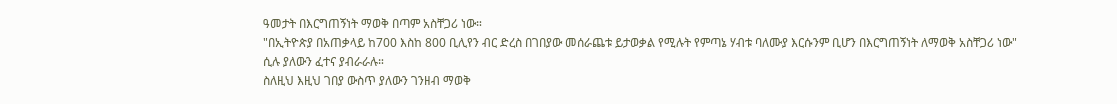ዓመታት በእርግጠኝነት ማወቅ በጣም አስቸጋሪ ነው።
"በኢትዮጵያ በአጠቃላይ ከ700 እስከ 800 ቢሊየን ብር ድረስ በገበያው መሰራጨቱ ይታወቃል የሚሉት የምጣኔ ሃብቱ ባለሙያ እርሱንም ቢሆን በእርግጠኝነት ለማወቅ አስቸጋሪ ነው" ሲሉ ያለውን ፈተና ያብራራሉ።
ስለዚህ እዚህ ገበያ ውስጥ ያለውን ገንዘብ ማወቅ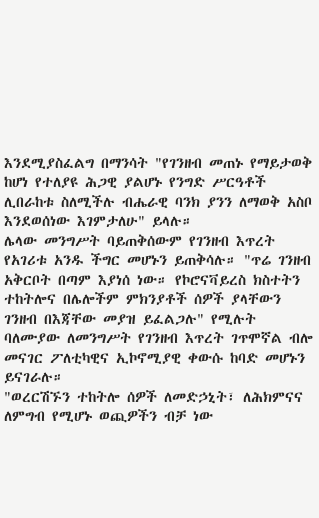እንደሚያስፈልግ በማንሳት "የገንዘብ መጠኑ የማይታወቅ ከሆነ የተለያዩ ሕጋዊ ያልሆኑ የንግድ ሥርዓቶች ሊበራከቱ ስለሚችሉ ብሔራዊ ባንክ ያንን ለማወቅ አስቦ እንደወሰነው እገምታለሁ" ይላሉ።
ሌላው መንግሥት ባይጠቅሰውም የገንዘብ እጥረት የአገሪቱ አንዱ ችግር መሆኑን ይጠቅሳሉ። "ጥሬ ገንዘብ አቅርቦት በጣም እያነሰ ነው። የኮሮናቫይረስ ክስተትን ተከትሎና በሌሎችም ምክንያቶች ሰዎች ያላቸውን ገንዘብ በእጃቸው መያዝ ይፈልጋሉ" የሚሉት ባለሙያው ለመንግሥት የገንዘብ እጥረት ገጥሞኛል ብሎ መናገር ፖለቲካዊና ኢኮኖሚያዊ ቀውሱ ከባድ መሆኑን ይናገራሉ።
"ወረርሽኙን ተከትሎ ሰዎች ለመድኃኒት፣ ለሕክምናና ለምግብ የሚሆኑ ወጪዎችን ብቻ ነው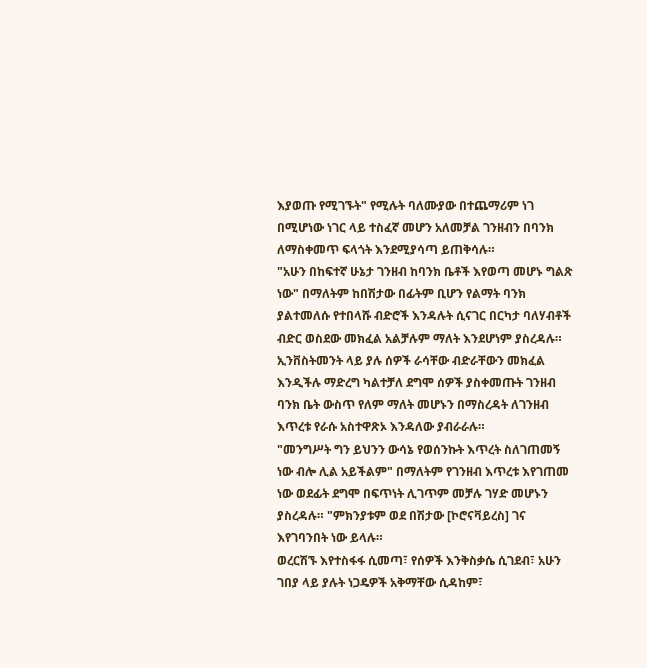እያወጡ የሚገኙት" የሚሉት ባለሙያው በተጨማሪም ነገ በሚሆነው ነገር ላይ ተስፈኛ መሆን አለመቻል ገንዘብን በባንክ ለማስቀመጥ ፍላጎት እንደሚያሳጣ ይጠቅሳሉ።
"አሁን በከፍተኛ ሁኔታ ገንዘብ ከባንክ ቤቶች እየወጣ መሆኑ ግልጽ ነው" በማለትም ከበሽታው በፊትም ቢሆን የልማት ባንክ ያልተመለሱ የተበላሹ ብድሮች እንዳሉት ሲናገር በርካታ ባለሃብቶች ብድር ወስደው መክፈል አልቻሉም ማለት እንደሆነም ያስረዳሉ።
ኢንቨስትመንት ላይ ያሉ ሰዎች ራሳቸው ብድራቸውን መክፈል እንዲችሉ ማድረግ ካልተቻለ ደግሞ ሰዎች ያስቀመጡት ገንዘብ ባንክ ቤት ውስጥ የለም ማለት መሆኑን በማስረዳት ለገንዘብ እጥረቱ የራሱ አስተዋጽኦ እንዳለው ያብራራሉ።
"መንግሥት ግን ይህንን ውሳኔ የወሰንኩት እጥረት ስለገጠመኝ ነው ብሎ ሊል አይችልም" በማለትም የገንዘብ እጥረቱ እየገጠመ ነው ወደፊት ደግሞ በፍጥነት ሊገጥም መቻሉ ገሃድ መሆኑን ያስረዳሉ። "ምክንያቱም ወደ በሽታው [ኮሮናቫይረስ] ገና እየገባንበት ነው ይላሉ።
ወረርሽኙ እየተስፋፋ ሲመጣ፣ የሰዎች እንቅስቃሴ ሲገደብ፣ አሁን ገበያ ላይ ያሉት ነጋዴዎች አቅማቸው ሲዳከም፣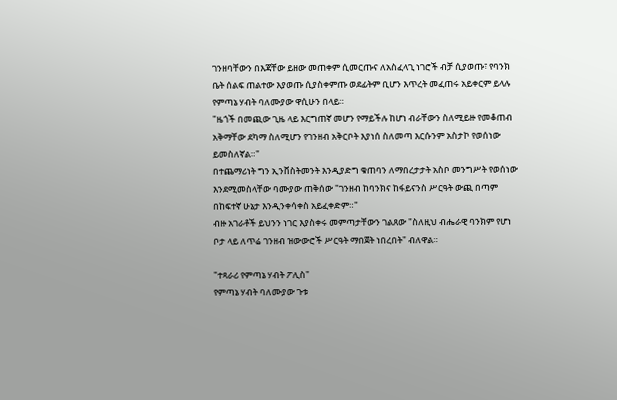ገንዘባቸውን በእጃቸው ይዘው መጠቀም ሲመርጡና ለአስፈላጊ ነገሮች ብቻ ሲያወጡ፣ የባንክ ቤት ሰልፍ ጠልተው እያወጡ ሲያስቀምጡ ወደፊትም ቢሆን እጥረት መፈጠሩ አይቀርም ይላሉ የምጣኔ ሃብት ባለሙያው ዋሲሁን በላይ።
"ዜጎች በመጪው ጊዜ ላይ እርግጠኛ መሆን የማይችሉ ከሆነ ብራቸውን ስለሚይዙ የመቆጠብ አቅማቸው ደካማ ስለሚሆን የገንዘብ አቅርቦት እያነሰ ስለመጣ እርሱንም አስታኮ የወሰነው ይመስለኛል።"
በተጨማሪነት ግን ኢንቨስትመንት እንዲያድግ ቁጠባን ለማበረታታት አስቦ መንግሥት የወሰነው እንደሚመስላቸው ባሙያው ጠቅሰው "ገንዘብ ከባንክና ከፋይናንስ ሥርዓት ውጪ በጣም በከፍተኛ ሁኔታ እንዲንቀሳቀስ አይፈቀድም።"
ብዙ አገራቶች ይህንን ነገር እያስቀሩ መምጣታቸውን ገልጸው "ስለዚህ ብሔራዊ ባንክም የሆነ ቦታ ላይ ለጥሬ ገንዘብ ዝውውሮች ሥርዓት ማበጀት ነበረበት" ብለዋል።

"ተጻራሪ የምጣኔ ሃብት ፖሊስ"
የምጣኔ ሃብት ባለሙያው ጉቱ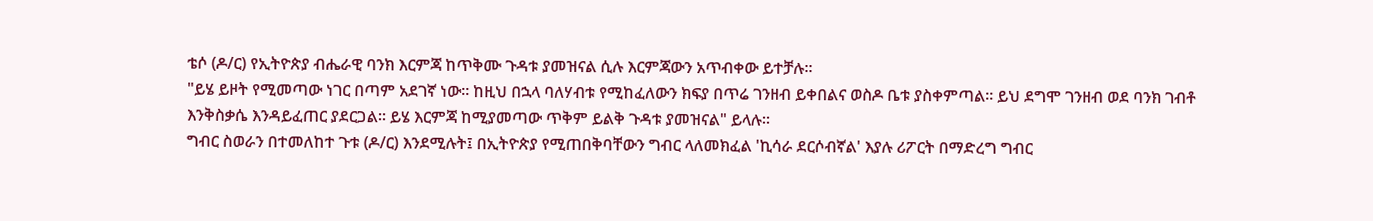ቴሶ (ዶ/ር) የኢትዮጵያ ብሔራዊ ባንክ እርምጃ ከጥቅሙ ጉዳቱ ያመዝናል ሲሉ እርምጃውን አጥብቀው ይተቻሉ።
"ይሄ ይዞት የሚመጣው ነገር በጣም አደገኛ ነው። ከዚህ በኋላ ባለሃብቱ የሚከፈለውን ክፍያ በጥሬ ገንዘብ ይቀበልና ወስዶ ቤቱ ያስቀምጣል። ይህ ደግሞ ገንዘብ ወደ ባንክ ገብቶ እንቅስቃሴ እንዳይፈጠር ያደርጋል። ይሄ እርምጃ ከሚያመጣው ጥቅም ይልቅ ጉዳቱ ያመዝናል" ይላሉ።
ግብር ስወራን በተመለከተ ጉቱ (ዶ/ር) እንደሚሉት፤ በኢትዮጵያ የሚጠበቅባቸውን ግብር ላለመክፈል 'ኪሳራ ደርሶብኛል' እያሉ ሪፖርት በማድረግ ግብር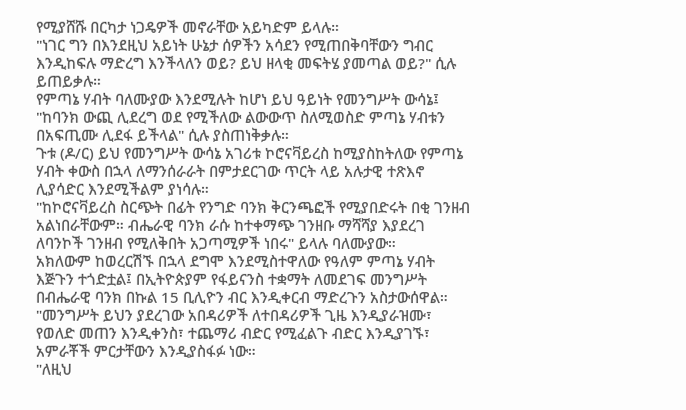የሚያሸሹ በርካታ ነጋዴዎች መኖራቸው አይካድም ይላሉ።
"ነገር ግን በእንደዚህ አይነት ሁኔታ ሰዎችን አሳደን የሚጠበቅባቸውን ግብር እንዲከፍሉ ማድረግ እንችላለን ወይ? ይህ ዘላቂ መፍትሄ ያመጣል ወይ?" ሲሉ ይጠይቃሉ።
የምጣኔ ሃብት ባለሙያው እንደሚሉት ከሆነ ይህ ዓይነት የመንግሥት ውሳኔ፤ "ከባንክ ውጪ ሊደረግ ወደ የሚችለው ልውውጥ ስለሚወስድ ምጣኔ ሃብቱን በአፍጢሙ ሊደፋ ይችላል" ሲሉ ያስጠነቅቃሉ።
ጉቱ (ዶ/ር) ይህ የመንግሥት ውሳኔ አገሪቱ ኮሮናቫይረስ ከሚያስከትለው የምጣኔ ሃብት ቀውስ በኋላ ለማንሰራራት በምታደርገው ጥርት ላይ አሉታዊ ተጽእኖ ሊያሳድር እንደሚችልም ያነሳሉ።
"ከኮሮናቫይረስ ስርጭት በፊት የንግድ ባንክ ቅርንጫፎች የሚያበድሩት በቂ ገንዘብ አልነበራቸውም። ብሔራዊ ባንክ ራሱ ከተቀማጭ ገንዘቡ ማሻሻያ እያደረገ ለባንኮች ገንዘብ የሚለቅበት አጋጣሚዎች ነበሩ" ይላሉ ባለሙያው።
አክለውም ከወረርሽኙ በኋላ ደግሞ እንደሚስተዋለው የዓለም ምጣኔ ሃብት እጅጉን ተጎድቷል፤ በኢትዮጵያም የፋይናንስ ተቋማት ለመደገፍ መንግሥት በብሔራዊ ባንክ በኩል 15 ቢሊዮን ብር እንዲቀርብ ማድረጉን አስታውሰዋል።
"መንግሥት ይህን ያደረገው አበዳሪዎች ለተበዳሪዎች ጊዜ እንዲያራዝሙ፣ የወለድ መጠን እንዲቀንስ፣ ተጨማሪ ብድር የሚፈልጉ ብድር እንዲያገኙ፣ አምራቾች ምርታቸውን እንዲያስፋፉ ነው።
"ለዚህ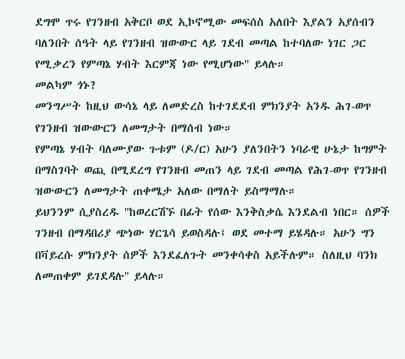ደግሞ ጥሩ የገንዘብ አቅርቦ ወደ ኢኮኖሚው መፍሰስ አለበት እያልን አያሰብን ባለንበት ሰዓት ላይ የገንዘብ ዝውውር ላይ ገደብ መጣል ከተባለው ነገር ጋር የሚቃረን የምጣኔ ሃብት እርምጃ ነው የሚሆነው" ይላሉ።
መልካም ጎኑ?
መንግሥት ከዚህ ውሳኔ ላይ ለመድረስ ከተገደደብ ምክንያት አንዱ ሕገ-ወጥ የገንዘብ ዝውውርን ለመግታት በማሰብ ነው።
የምጣኔ ሃብት ባለሙያው ጉቱም (ዶ/ር) አሁን ያለንበትን ነባራዊ ሁኔታ ከግምት በማስገባት ወጪ በሚደረግ የገንዘብ መጠን ላይ ገደብ መጣል የሕገ-ወጥ የገንዘብ ዝውውርን ለመግታት ጠቀሜታ አለው በማለት ይስማማሉ።
ይህንንም ሲያስረዱ "ከወረርሽኙ በፊት የሰው እንቅስቃሴ እንደልብ ነበር። ሰዎች ገንዘብ በማዳበሪያ ጭነው ሃርጌሳ ይወስዳሉ፤ ወደ መተማ ይሄዳሉ። አሁን ግን በቫይረሱ ምክንያት ሰዎች እንደፈለጉት መንቀሳቀስ አይችሉም። ስለዚህ ባንክ ለመጠቀም ይገደዳሉ" ይላሉ።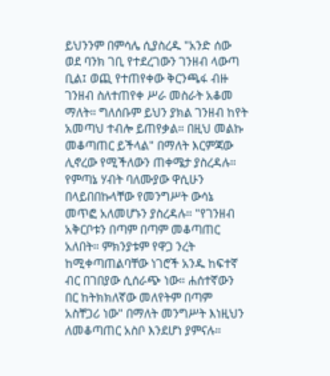ይህንንም በምሳሌ ሲያስረዱ "አንድ ሰው ወደ ባንክ ገቢ የተደረገውን ገንዘብ ላውጣ ቢል፤ ወጪ የተጠየቀው ቅርንጫፋ ብዙ ገንዘብ ስለተጠየቀ ሥራ መስራት አቆመ ማለት። ግለሰቡም ይህን ያክል ገንዘብ ከየት አመጣህ ተብሎ ይጠየቃል። በዚህ መልኩ መቆጣጠር ይችላል" በማለት እርምጃው ሊኖረው የሚችለውን ጠቀሜታ ያስረዳሉ።
የምጣኔ ሃብት ባለሙያው ዋሲሁን በላይበበኩላቸው የመንግሥት ውሳኔ መጥፎ አለመሆኑን ያስረዳሉ። "የገንዘብ አቅርቦቱን በጣም በጣም መቆጣጠር አለበት። ምክንያቱም የዋጋ ንረት ከሚቀጣጠልባቸው ነገሮች አንዱ ከፍተኛ ብር በገበያው ሲሰራጭ ነው። ሐሰተኛውን በር ከትክክለኛው መለየትም በጣም አስቸጋሪ ነው" በማለት መንግሥት እነዚህን ለመቆጣጠር አስቦ እንደሆነ ያምናሉ።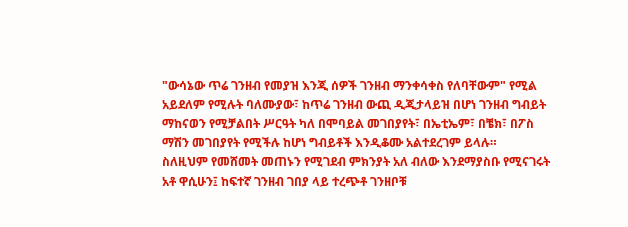"ውሳኔው ጥሬ ገንዘብ የመያዝ እንጂ ሰዎች ገንዘብ ማንቀሳቀስ የለባቸውም" የሚል አይደለም የሚሉት ባለሙያው፣ ከጥሬ ገንዘብ ውጪ ዲጂታላይዝ በሆነ ገንዘብ ግብይት ማከናወን የሚቻልበት ሥርዓት ካለ በሞባይል መገበያየት፣ በኤቲኤም፣ በቼክ፣ በፖስ ማሽን መገበያየት የሚችሉ ከሆነ ግብይቶች እንዲቆሙ አልተደረገም ይላሉ።
ስለዚህም የመሸመት መጠኑን የሚገደብ ምክንያት አለ ብለው እንደማያስቡ የሚናገሩት አቶ ዋሲሁን፤ ከፍተኛ ገንዘብ ገበያ ላይ ተረጭቶ ገንዘቦቹ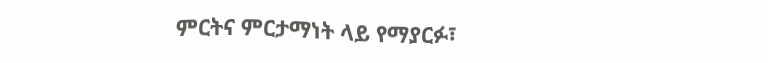ምርትና ምርታማነት ላይ የማያርፉ፣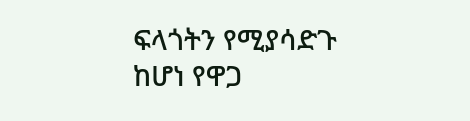ፍላጎትን የሚያሳድጉ ከሆነ የዋጋ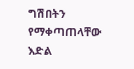ግሽበትን የማቀጣጠላቸው እድል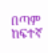በጣም ከፍተኛ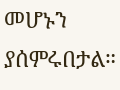መሆኑን ያሰምሩበታል።